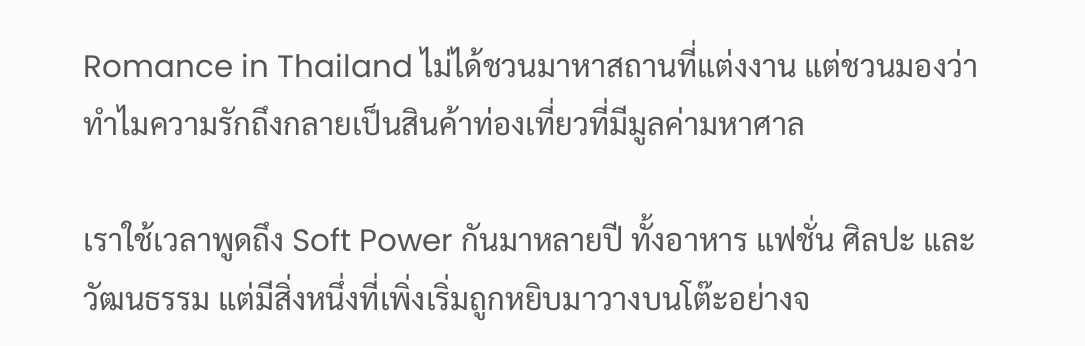Romance in Thailand ไม่ได้ชวนมาหาสถานที่แต่งงาน แต่ชวนมองว่าทำไมความรักถึงกลายเป็นสินค้าท่องเที่ยวที่มีมูลค่ามหาศาล

เราใช้เวลาพูดถึง Soft Power กันมาหลายปี ทั้งอาหาร แฟชั่น ศิลปะ และวัฒนธรรม แต่มีสิ่งหนึ่งที่เพิ่งเริ่มถูกหยิบมาวางบนโต๊ะอย่างจ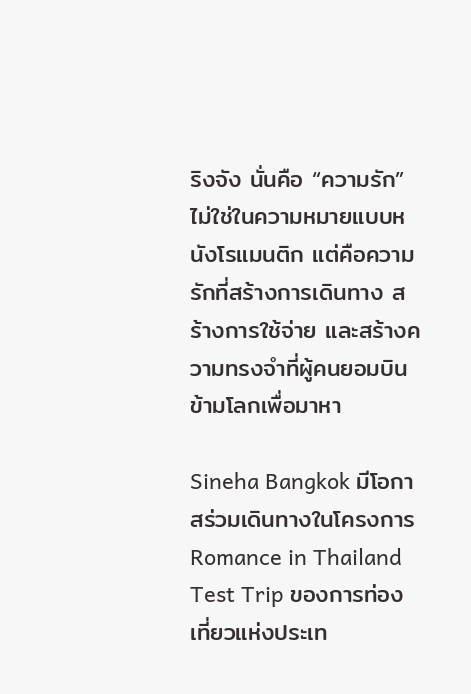ริงจัง นั่นคือ “ความรัก”
ไม่ใช่ในความหมายแบบหนังโรแมนติก แต่คือความรักที่สร้างการเดินทาง สร้างการใช้จ่าย และสร้างความทรงจำที่ผู้คนยอมบินข้ามโลกเพื่อมาหา

Sineha Bangkok มีโอกาสร่วมเดินทางในโครงการ Romance in Thailand Test Trip ของการท่องเที่ยวแห่งประเท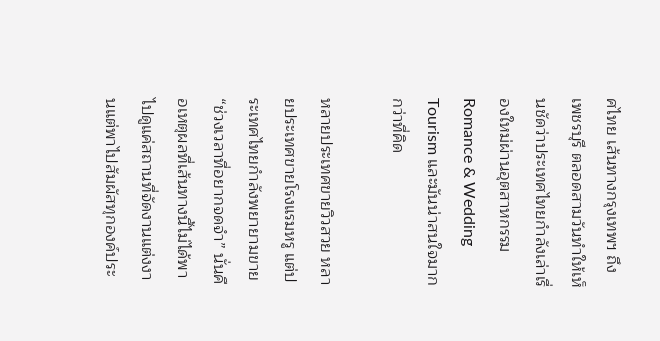ศไทย เส้นทางกรุงเทพฯ ถึงเพชรบุรี ตลอดสามวันทำให้เห็นชัดว่าประเทศไทยกำลังเล่าเรื่องใหม่ผ่านอุตสาหกรรม Romance & Wedding Tourism และมันน่าสนใจมากกว่าที่คิด

หลายประเทศขายวิวสวย หลายประเทศขายโรงแรมหรู แต่ประเทศไทยกำลังพยายามขาย “ช่วงเวลาที่อยากจดจำ” นั่นคือเหตุผลที่เส้นทางนี้ไม่ได้พาไปดูแค่สถานที่จัดงานแต่งงานแต่พาไปสัมผัสทุกองค์ประ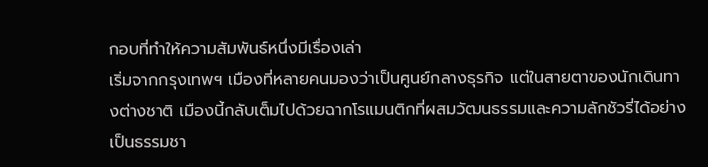กอบที่ทำให้ความสัมพันธ์หนึ่งมีเรื่องเล่า
เริ่มจากกรุงเทพฯ เมืองที่หลายคนมองว่าเป็นศูนย์กลางธุรกิจ แต่ในสายตาของนักเดินทางต่างชาติ เมืองนี้กลับเต็มไปด้วยฉากโรแมนติกที่ผสมวัฒนธรรมและความลักชัวรี่ได้อย่างเป็นธรรมชา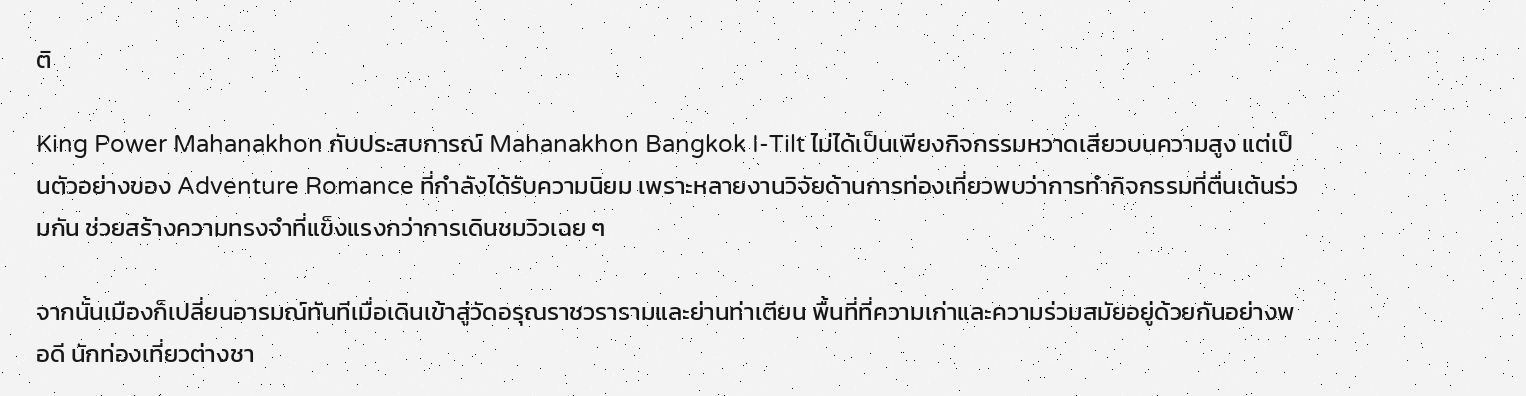ติ

King Power Mahanakhon กับประสบการณ์ Mahanakhon Bangkok I-Tilt ไม่ได้เป็นเพียงกิจกรรมหวาดเสียวบนความสูง แต่เป็นตัวอย่างของ Adventure Romance ที่กำลังได้รับความนิยม เพราะหลายงานวิจัยด้านการท่องเที่ยวพบว่าการทำกิจกรรมที่ตื่นเต้นร่วมกัน ช่วยสร้างความทรงจำที่แข็งแรงกว่าการเดินชมวิวเฉย ๆ

จากนั้นเมืองก็เปลี่ยนอารมณ์ทันทีเมื่อเดินเข้าสู่วัดอรุณราชวรารามและย่านท่าเตียน พื้นที่ที่ความเก่าและความร่วมสมัยอยู่ด้วยกันอย่างพอดี นักท่องเที่ยวต่างชา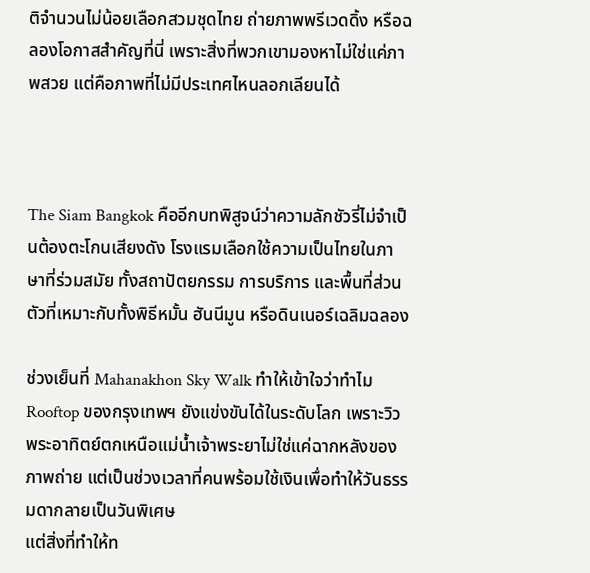ติจำนวนไม่น้อยเลือกสวมชุดไทย ถ่ายภาพพรีเวดดิ้ง หรือฉลองโอกาสสำคัญที่นี่ เพราะสิ่งที่พวกเขามองหาไม่ใช่แค่ภาพสวย แต่คือภาพที่ไม่มีประเทศไหนลอกเลียนได้



The Siam Bangkok คืออีกบทพิสูจน์ว่าความลักชัวรี่ไม่จำเป็นต้องตะโกนเสียงดัง โรงแรมเลือกใช้ความเป็นไทยในภาษาที่ร่วมสมัย ทั้งสถาปัตยกรรม การบริการ และพื้นที่ส่วนตัวที่เหมาะกับทั้งพิธีหมั้น ฮันนีมูน หรือดินเนอร์เฉลิมฉลอง

ช่วงเย็นที่ Mahanakhon Sky Walk ทำให้เข้าใจว่าทำไม Rooftop ของกรุงเทพฯ ยังแข่งขันได้ในระดับโลก เพราะวิวพระอาทิตย์ตกเหนือแม่น้ำเจ้าพระยาไม่ใช่แค่ฉากหลังของภาพถ่าย แต่เป็นช่วงเวลาที่คนพร้อมใช้เงินเพื่อทำให้วันธรรมดากลายเป็นวันพิเศษ
แต่สิ่งที่ทำให้ท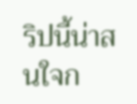ริปนี้น่าสนใจก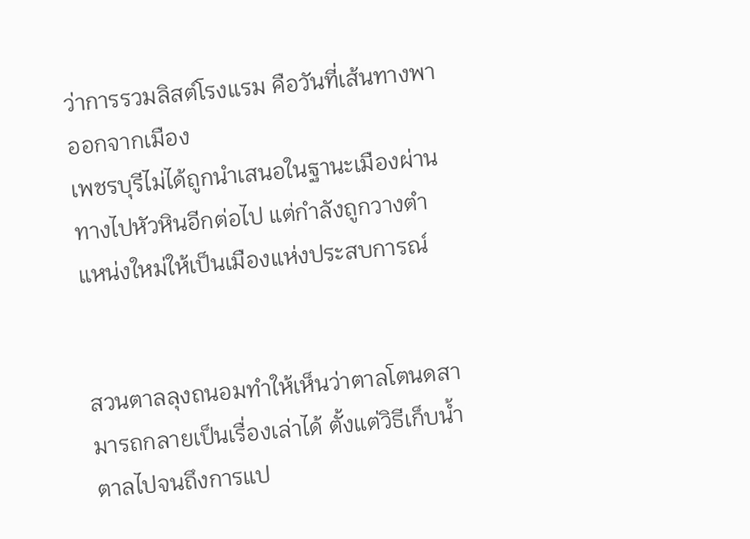ว่าการรวมลิสต์โรงแรม คือวันที่เส้นทางพาออกจากเมือง
เพชรบุรีไม่ได้ถูกนำเสนอในฐานะเมืองผ่านทางไปหัวหินอีกต่อไป แต่กำลังถูกวางตำแหน่งใหม่ให้เป็นเมืองแห่งประสบการณ์


สวนตาลลุงถนอมทำให้เห็นว่าตาลโตนดสามารถกลายเป็นเรื่องเล่าได้ ตั้งแต่วิธีเก็บน้ำตาลไปจนถึงการแป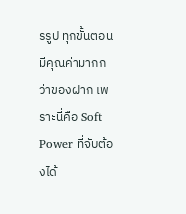รรูป ทุกขั้นตอนมีคุณค่ามากกว่าของฝาก เพราะนี่คือ Soft Power ที่จับต้องได้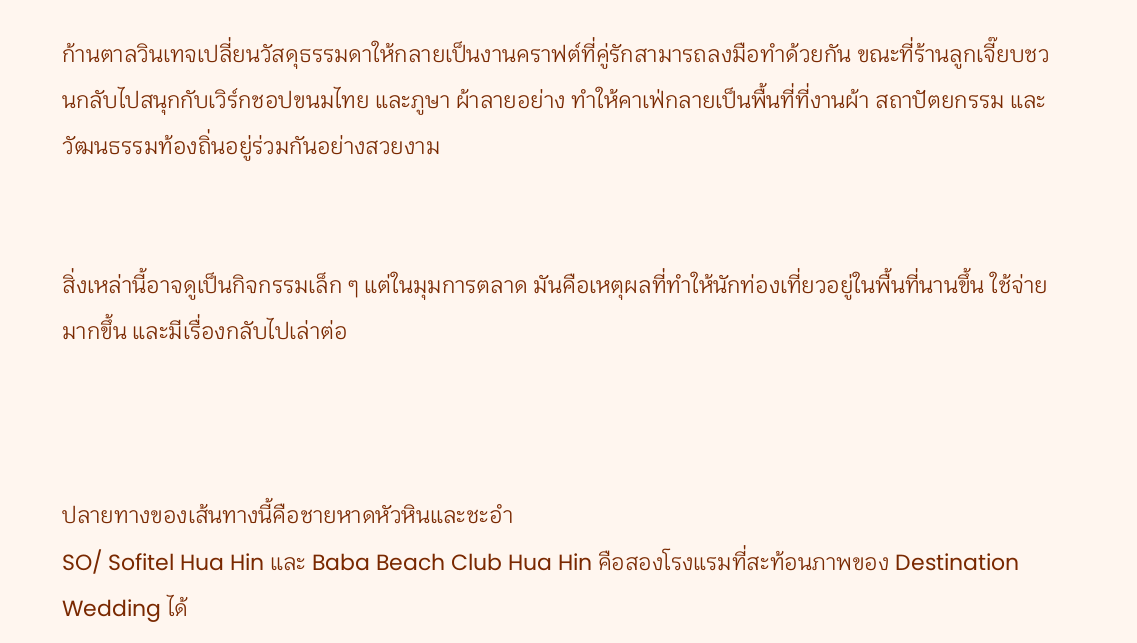ก้านตาลวินเทจเปลี่ยนวัสดุธรรมดาให้กลายเป็นงานคราฟต์ที่คู่รักสามารถลงมือทำด้วยกัน ขณะที่ร้านลูกเจี๊ยบชวนกลับไปสนุกกับเวิร์กชอปขนมไทย และภูษา ผ้าลายอย่าง ทำให้คาเฟ่กลายเป็นพื้นที่ที่งานผ้า สถาปัตยกรรม และวัฒนธรรมท้องถิ่นอยู่ร่วมกันอย่างสวยงาม


สิ่งเหล่านี้อาจดูเป็นกิจกรรมเล็ก ๆ แต่ในมุมการตลาด มันคือเหตุผลที่ทำให้นักท่องเที่ยวอยู่ในพื้นที่นานขึ้น ใช้จ่ายมากขึ้น และมีเรื่องกลับไปเล่าต่อ



ปลายทางของเส้นทางนี้คือชายหาดหัวหินและชะอำ
SO/ Sofitel Hua Hin และ Baba Beach Club Hua Hin คือสองโรงแรมที่สะท้อนภาพของ Destination Wedding ได้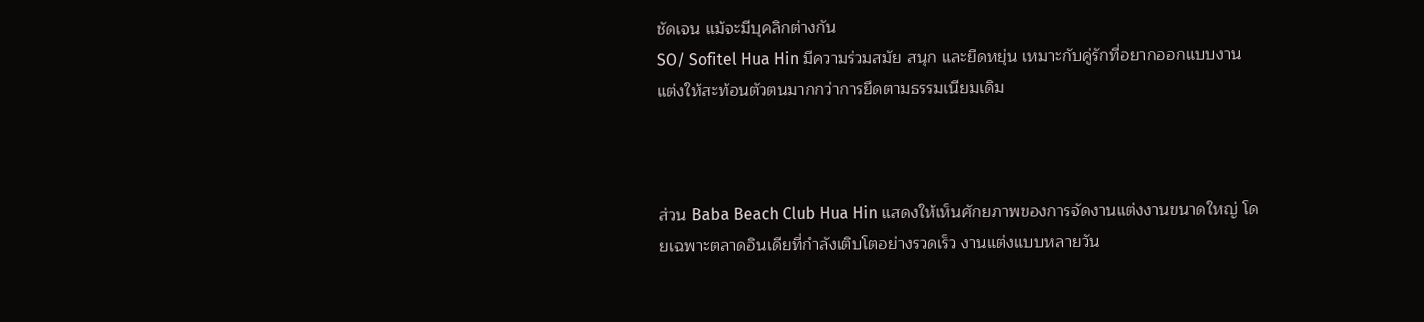ชัดเจน แม้จะมีบุคลิกต่างกัน
SO/ Sofitel Hua Hin มีความร่วมสมัย สนุก และยืดหยุ่น เหมาะกับคู่รักที่อยากออกแบบงานแต่งให้สะท้อนตัวตนมากกว่าการยึดตามธรรมเนียมเดิม



ส่วน Baba Beach Club Hua Hin แสดงให้เห็นศักยภาพของการจัดงานแต่งงานขนาดใหญ่ โดยเฉพาะตลาดอินเดียที่กำลังเติบโตอย่างรวดเร็ว งานแต่งแบบหลายวัน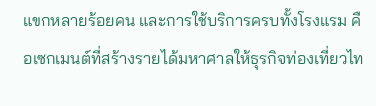แขกหลายร้อยคน และการใช้บริการครบทั้งโรงแรม คือเซกเมนต์ที่สร้างรายได้มหาศาลให้ธุรกิจท่องเที่ยวไท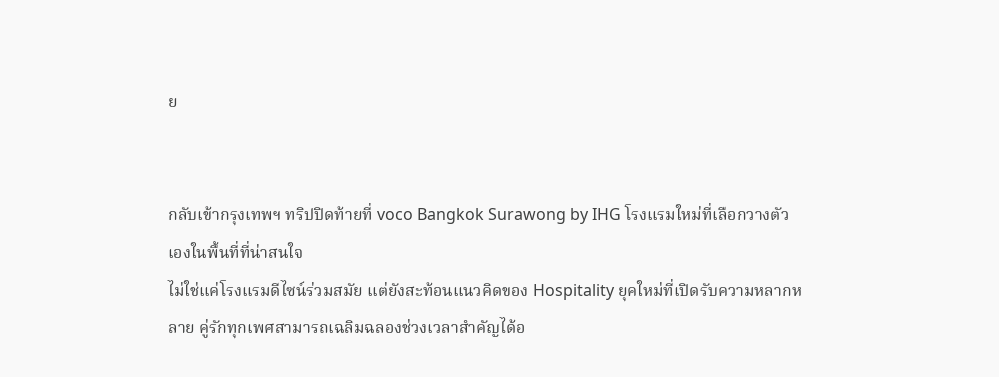ย


กลับเข้ากรุงเทพฯ ทริปปิดท้ายที่ voco Bangkok Surawong by IHG โรงแรมใหม่ที่เลือกวางตัวเองในพื้นที่ที่น่าสนใจ
ไม่ใช่แค่โรงแรมดีไซน์ร่วมสมัย แต่ยังสะท้อนแนวคิดของ Hospitality ยุคใหม่ที่เปิดรับความหลากหลาย คู่รักทุกเพศสามารถเฉลิมฉลองช่วงเวลาสำคัญได้อ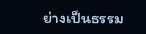ย่างเป็นธรรม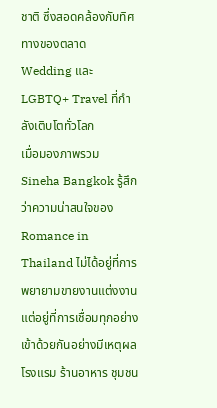ชาติ ซึ่งสอดคล้องกับทิศทางของตลาด Wedding และ LGBTQ+ Travel ที่กำลังเติบโตทั่วโลก
เมื่อมองภาพรวม Sineha Bangkok รู้สึกว่าความน่าสนใจของ Romance in Thailand ไม่ได้อยู่ที่การพยายามขายงานแต่งงาน แต่อยู่ที่การเชื่อมทุกอย่างเข้าด้วยกันอย่างมีเหตุผล โรงแรม ร้านอาหาร ชุมชน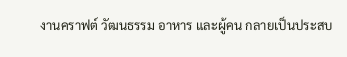งานคราฟต์ วัฒนธรรม อาหาร และผู้คน กลายเป็นประสบ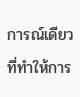การณ์เดียวที่ทำให้การ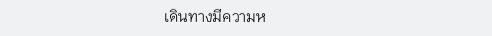เดินทางมีความห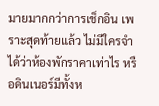มายมากกว่าการเช็กอิน เพราะสุดท้ายแล้ว ไม่มีใครจำได้ว่าห้องพักราคาเท่าไร หรือดินเนอร์มีทั้งห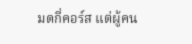มดกี่คอร์ส แต่ผู้คน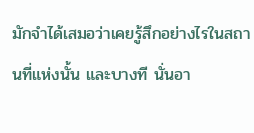มักจำได้เสมอว่าเคยรู้สึกอย่างไรในสถานที่แห่งนั้น และบางที นั่นอา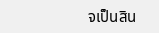จเป็นสิน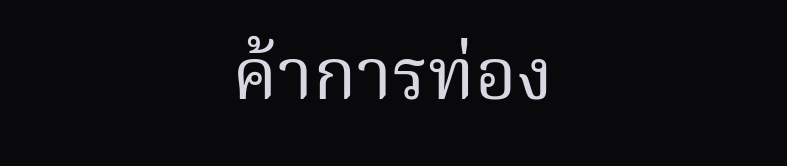ค้าการท่อง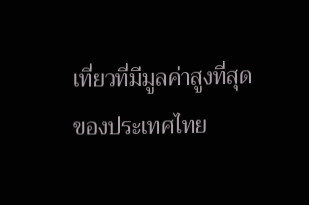เที่ยวที่มีมูลค่าสูงที่สุดของประเทศไทย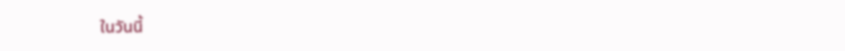ในวันนี้